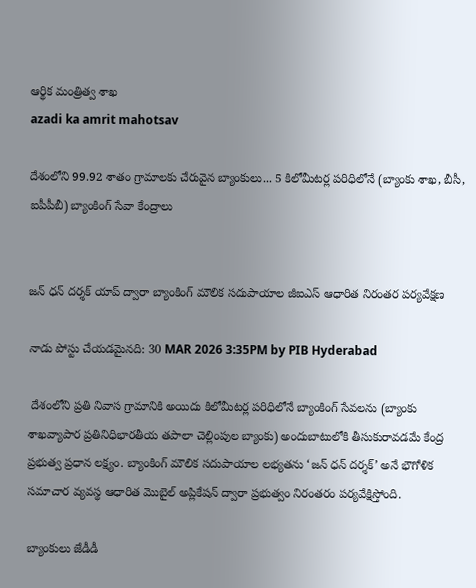ఆర్థిక మంత్రిత్వ శాఖ
azadi ka amrit mahotsav

దేశంలోని 99.92 శాతం గ్రామాలకు చేరువైన బ్యాంకులు... 5 కిలోమీటర్ల పరిధిలోనే (బ్యాంకు శాఖ, బీసీ, ఐపీపీబీ) బ్యాంకింగ్ సేవా కేంద్రాలు


జన్ ధన్ దర్శక్ యాప్ ద్వారా బ్యాంకింగ్ మౌలిక సదుపాయాల జీఐఎస్ ఆధారిత నిరంతర పర్యవేక్షణ

నాడు పోస్టు చేయడమైనది: 30 MAR 2026 3:35PM by PIB Hyderabad

 దేశంలోని ప్రతి నివాస గ్రామానికి అయిదు కిలోమీటర్ల పరిధిలోనే బ్యాంకింగ్ సేవలను (బ్యాంకు శాఖవ్యాపార ప్రతినిధిభారతీయ తపాలా చెల్లింపుల బ్యాంకు) అందుబాటులోకి తీసుకురావడమే కేంద్ర ప్రభుత్వ ప్రధాన లక్ష్యం. బ్యాంకింగ్ మౌలిక సదుపాయాల లభ్యతను ‘జన్ ధన్ దర్శక్’ అనే భౌగోళిక సమాచార వ్యవస్థ ఆధారిత మొబైల్ అప్లికేషన్ ద్వారా ప్రభుత్వం నిరంతరం పర్యవేక్షిస్తోంది.

బ్యాంకులు జేడీడీ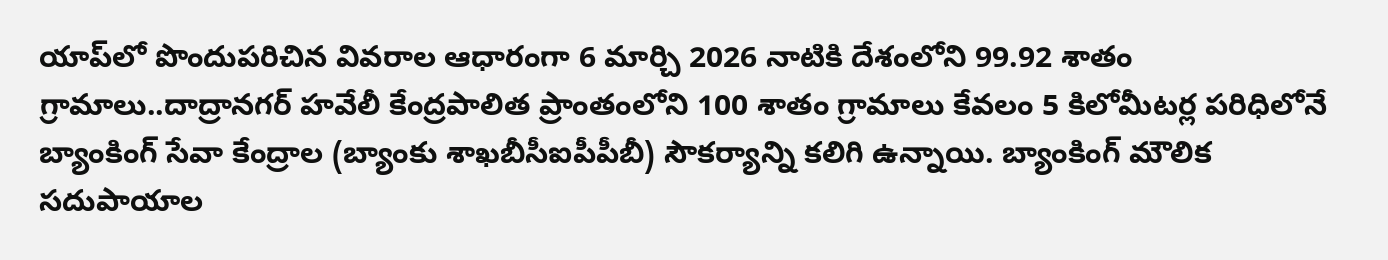యాప్‌లో పొందుపరిచిన వివరాల ఆధారంగా 6 మార్చి 2026 నాటికి దేశంలోని 99.92 శాతం గ్రామాలు..దాద్రానగర్ హవేలీ కేంద్రపాలిత ప్రాంతంలోని 100 శాతం గ్రామాలు కేవలం 5 కిలోమీటర్ల పరిధిలోనే బ్యాంకింగ్ సేవా కేంద్రాల (బ్యాంకు శాఖబీసీఐపీపీబీ) సౌకర్యాన్ని కలిగి ఉన్నాయి. బ్యాంకింగ్ మౌలిక సదుపాయాల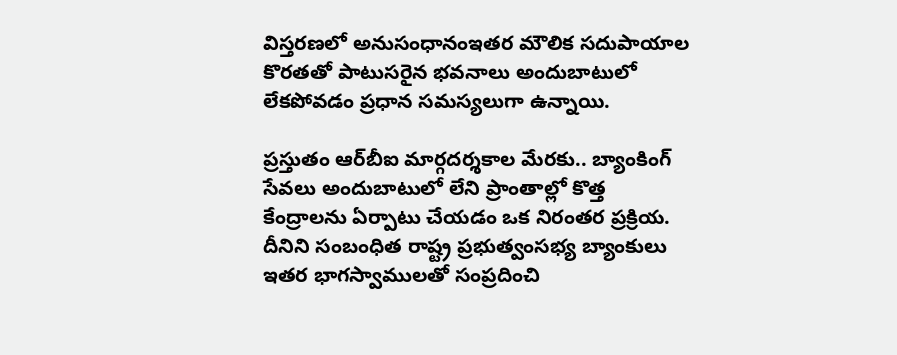విస్తరణలో అనుసంధానంఇతర మౌలిక సదుపాయాల కొరతతో పాటుసరైన భవనాలు అందుబాటులో లేకపోవడం ప్రధాన సమస్యలుగా ఉన్నాయి.

ప్రస్తుతం ఆర్‌బీఐ మార్గదర్శకాల మేరకు.. బ్యాంకింగ్ సేవలు అందుబాటులో లేని ప్రాంతాల్లో కొత్త కేంద్రాలను ఏర్పాటు చేయడం ఒక నిరంతర ప్రక్రియ. దీనిని సంబంధిత రాష్ట్ర ప్రభుత్వంసభ్య బ్యాంకులు ఇతర భాగస్వాములతో సంప్రదించి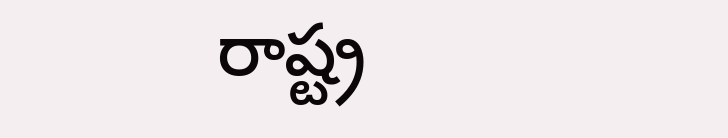రాష్ట్ర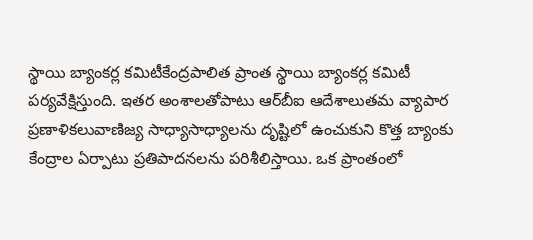స్థాయి బ్యాంకర్ల కమిటీకేంద్రపాలిత ప్రాంత స్థాయి బ్యాంకర్ల కమిటీ పర్యవేక్షిస్తుంది. ఇతర అంశాలతోపాటు ఆర్‌బీఐ ఆదేశాలుతమ వ్యాపార ప్రణాళికలువాణిజ్య సాధ్యాసాధ్యాలను దృష్టిలో ఉంచుకుని కొత్త బ్యాంకు కేంద్రాల ఏర్పాటు ప్రతిపాదనలను పరిశీలిస్తాయి. ఒక ప్రాంతంలో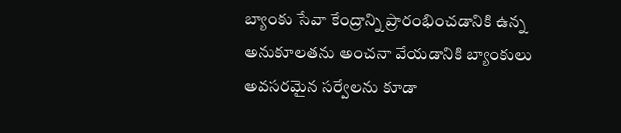బ్యాంకు సేవా కేంద్రాన్ని ప్రారంభించడానికి ఉన్న అనుకూలతను అంచనా వేయడానికి బ్యాంకులు అవసరమైన సర్వేలను కూడా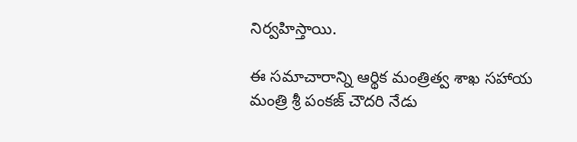నిర్వహిస్తాయి.

ఈ సమాచారాన్ని ఆర్థిక మంత్రిత్వ శాఖ సహాయ మంత్రి శ్రీ పంకజ్ చౌదరి నేడు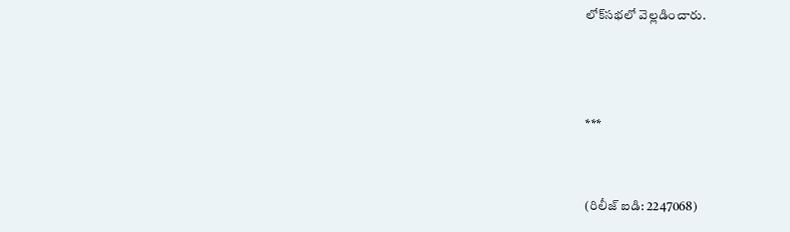లోక్‌సభలో వెల్లడించారు.



***


(రిలీజ్ ఐడి: 2247068)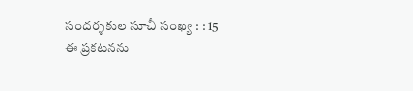సందర్శకుల సూచీ సంఖ్య : : 15
ఈ ప్రకటనను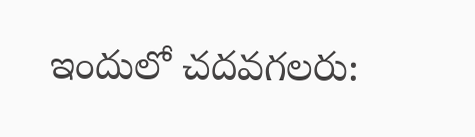ఇందులో చదవగలరు: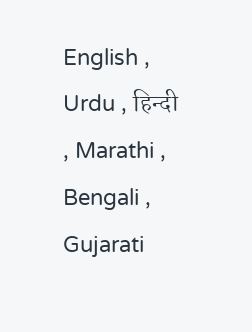English , Urdu , हिन्दी , Marathi , Bengali , Gujarati